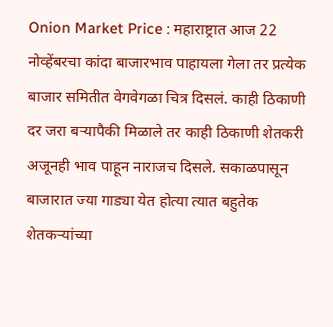Onion Market Price : महाराष्ट्रात आज 22 नोव्हेंबरचा कांदा बाजारभाव पाहायला गेला तर प्रत्येक बाजार समितीत वेगवेगळा चित्र दिसलं. काही ठिकाणी दर जरा बऱ्यापैकी मिळाले तर काही ठिकाणी शेतकरी अजूनही भाव पाहून नाराजच दिसले. सकाळपासून बाजारात ज्या गाड्या येत होत्या त्यात बहुतेक शेतकऱ्यांच्या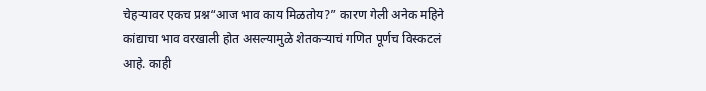चेहऱ्यावर एकच प्रश्न“आज भाव काय मिळतोय?” कारण गेली अनेक महिने कांद्याचा भाव वरखाली होत असल्यामुळे शेतकऱ्याचं गणित पूर्णच विस्कटलं आहे. काही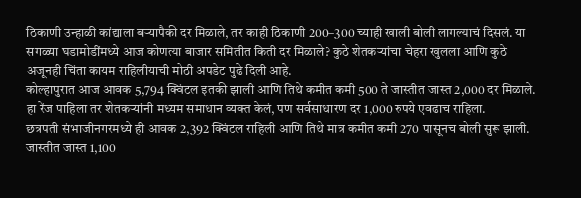ठिकाणी उन्हाळी कांद्याला बऱ्यापैकी दर मिळाले, तर काही ठिकाणी 200–300 च्याही खाली बोली लागल्याचं दिसलं. या सगळ्या घडामोडींमध्ये आज कोणत्या बाजार समितीत किती दर मिळाले? कुठे शेतकऱ्यांचा चेहरा खुलला आणि कुठे अजूनही चिंता कायम राहिलीयाची मोठी अपडेट पुढे दिली आहे.
कोल्हापुरात आज आवक 5,794 क्विंटल इतकी झाली आणि तिथे कमीत कमी 500 ते जास्तीत जास्त 2,000 दर मिळाले. हा रेंज पाहिला तर शेतकऱ्यांनी मध्यम समाधान व्यक्त केलं, पण सर्वसाधारण दर 1,000 रुपये एवढाच राहिला.
छत्रपती संभाजीनगरमध्ये ही आवक 2,392 क्विंटल राहिली आणि तिथे मात्र कमीत कमी 270 पासूनच बोली सुरू झाली. जास्तीत जास्त 1,100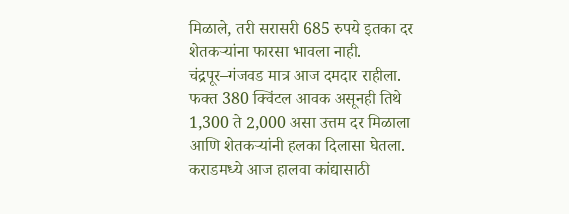मिळाले, तरी सरासरी 685 रुपये इतका दर शेतकऱ्यांना फारसा भावला नाही. चंद्रपूर–गंजवड मात्र आज दमदार राहीला. फक्त 380 क्विंटल आवक असूनही तिथे 1,300 ते 2,000 असा उत्तम दर मिळाला आणि शेतकऱ्यांनी हलका दिलासा घेतला.
कराडमध्ये आज हालवा कांद्यासाठी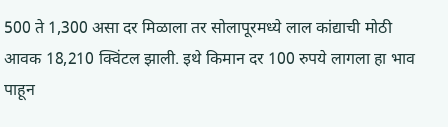500 ते 1,300 असा दर मिळाला तर सोलापूरमध्ये लाल कांद्याची मोठी आवक 18,210 क्विंटल झाली. इथे किमान दर 100 रुपये लागला हा भाव पाहून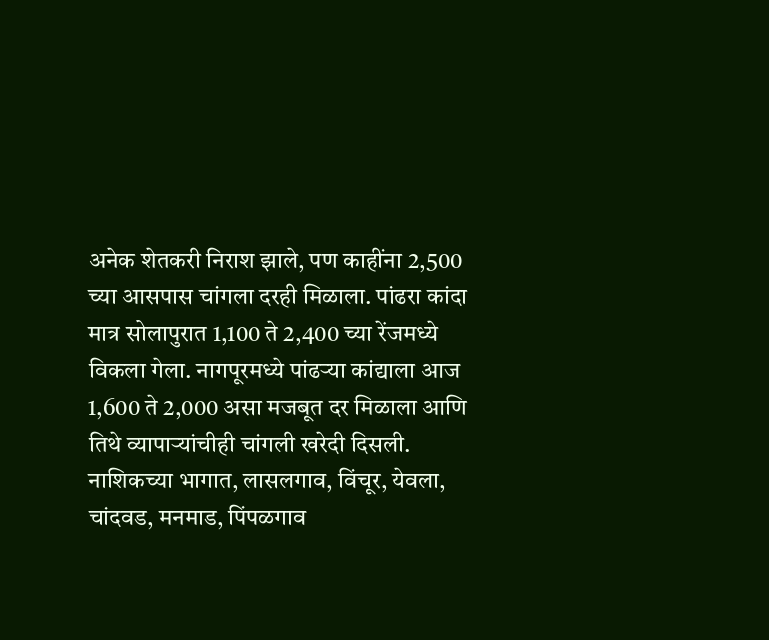अनेक शेतकरी निराश झाले, पण काहींना 2,500 च्या आसपास चांगला दरही मिळाला. पांढरा कांदा मात्र सोलापुरात 1,100 ते 2,400 च्या रेंजमध्ये विकला गेला. नागपूरमध्ये पांढऱ्या कांद्याला आज 1,600 ते 2,000 असा मजबूत दर मिळाला आणि तिथे व्यापाऱ्यांचीही चांगली खरेदी दिसली.
नाशिकच्या भागात, लासलगाव, विंचूर, येवला, चांदवड, मनमाड, पिंपळगाव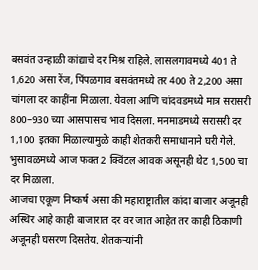बसवंत उन्हाळी कांद्याचे दर मिश्र राहिले. लासलगावमध्ये 401 ते 1,620 असा रेंज, पिंपळगाव बसवंतमध्ये तर 400 ते 2,200 असा चांगला दर काहींना मिळाला. येवला आणि चांदवडमध्ये मात्र सरासरी 800–930 च्या आसपासच भाव दिसला. मनमाडमध्ये सरासरी दर 1,100 इतका मिळाल्यामुळे काही शेतकरी समाधानाने घरी गेले. भुसावळमध्ये आज फक्त 2 क्विंटल आवक असूनही थेट 1,500 चा दर मिळाला.
आजचा एकूण निष्कर्ष असा की महाराष्ट्रातील कांदा बाजार अजूनही अस्थिर आहे काही बाजारात दर वर जात आहेत तर काही ठिकाणी अजूनही घसरण दिसतेय. शेतकऱ्यांनी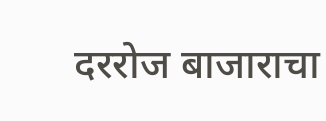दररोज बाजाराचा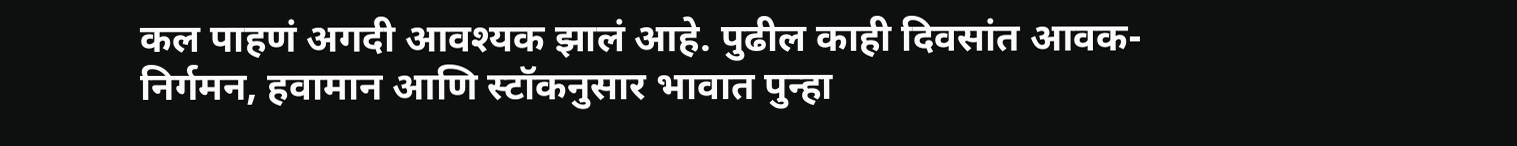कल पाहणं अगदी आवश्यक झालं आहे. पुढील काही दिवसांत आवक-निर्गमन, हवामान आणि स्टॉकनुसार भावात पुन्हा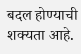बदल होण्याची शक्यता आहे.